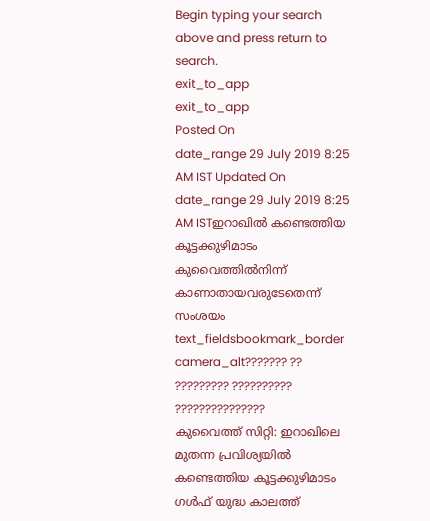Begin typing your search above and press return to search.
exit_to_app
exit_to_app
Posted On
date_range 29 July 2019 8:25 AM IST Updated On
date_range 29 July 2019 8:25 AM ISTഇറാഖിൽ കണ്ടെത്തിയ കൂട്ടക്കുഴിമാടം കുവൈത്തിൽനിന്ന് കാണാതായവരുടേതെന്ന് സംശയം
text_fieldsbookmark_border
camera_alt??????? ?? ????????? ?????????? ???????????????
കുവൈത്ത് സിറ്റി: ഇറാഖിലെ മുതന്ന പ്രവിശ്യയിൽ കണ്ടെത്തിയ കൂട്ടക്കുഴിമാടം ഗൾഫ് യുദ്ധ കാലത്ത്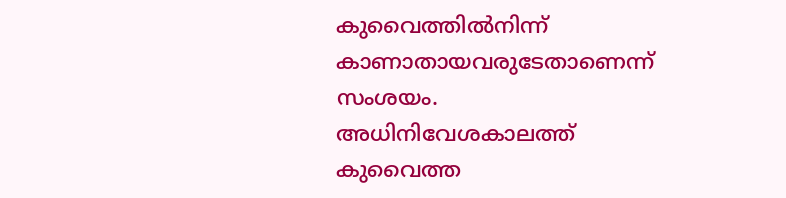കുവൈത്തിൽനിന്ന് കാണാതായവരുടേതാണെന്ന് സംശയം. അധിനിവേശകാലത്ത് കുവൈത്ത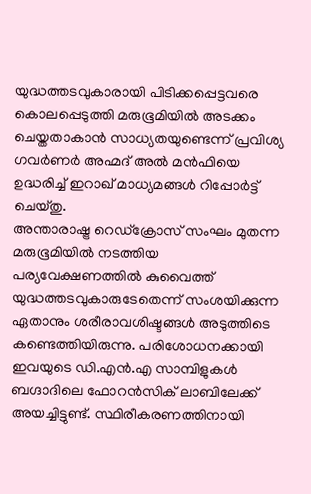യുദ്ധത്തടവുകാരായി പിടിക്കപ്പെട്ടവരെ കൊലപ്പെടുത്തി മരുഭൂമിയിൽ അടക്കം ചെയ്തതാകാൻ സാധ്യതയുണ്ടെന്ന് പ്രവിശ്യ ഗവർണർ അഹ്മദ് അൽ മൻഫിയെ ഉദ്ധരിച്ച് ഇറാഖ് മാധ്യമങ്ങൾ റിപ്പോർട്ട് ചെയ്തു.
അന്താരാഷ്ട്ര റെഡ്ക്രോസ് സംഘം മുതന്ന മരുഭൂമിയിൽ നടത്തിയ പര്യവേക്ഷണത്തിൽ കുവൈത്ത് യുദ്ധത്തടവുകാരുടേതെന്ന് സംശയിക്കുന്ന ഏതാനും ശരീരാവശിഷ്ടങ്ങൾ അടുത്തിടെ കണ്ടെത്തിയിരുന്നു. പരിശോധനക്കായി ഇവയുടെ ഡി.എൻ.എ സാമ്പിളുകൾ ബഗ്ദാദിലെ ഫോറൻസിക് ലാബിലേക്ക് അയച്ചിട്ടുണ്ട്. സ്ഥിരീകരണത്തിനായി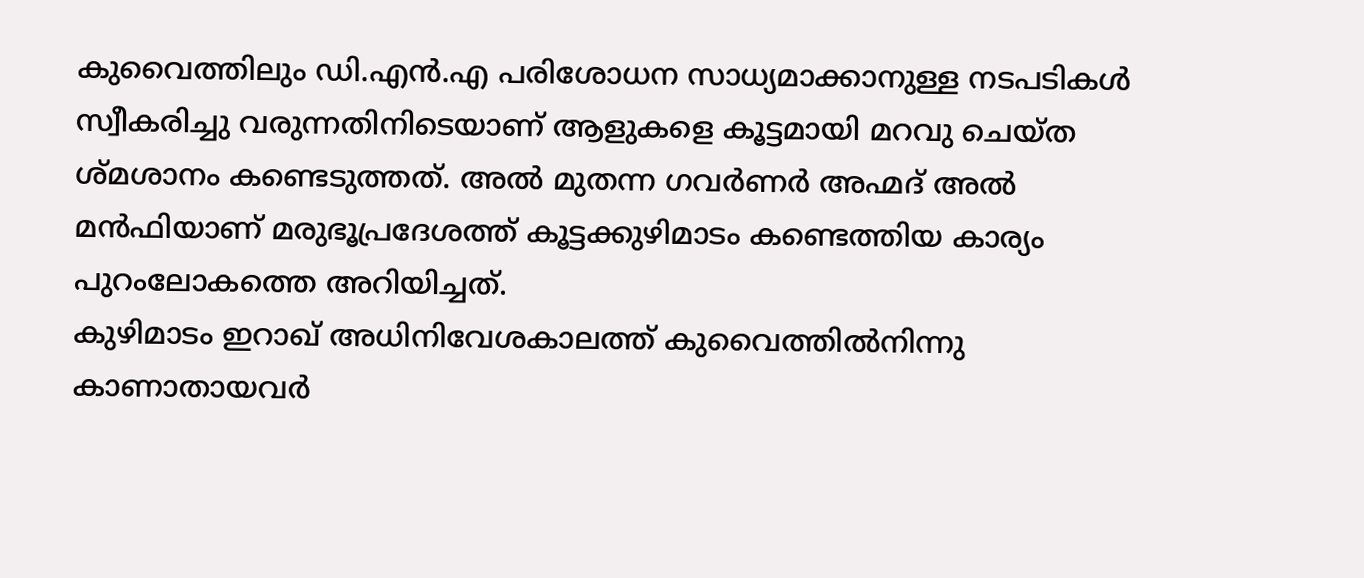കുവൈത്തിലും ഡി.എൻ.എ പരിശോധന സാധ്യമാക്കാനുള്ള നടപടികൾ സ്വീകരിച്ചു വരുന്നതിനിടെയാണ് ആളുകളെ കൂട്ടമായി മറവു ചെയ്ത ശ്മശാനം കണ്ടെടുത്തത്. അൽ മുതന്ന ഗവർണർ അഹ്മദ് അൽ മൻഫിയാണ് മരുഭൂപ്രദേശത്ത് കൂട്ടക്കുഴിമാടം കണ്ടെത്തിയ കാര്യം പുറംലോകത്തെ അറിയിച്ചത്.
കുഴിമാടം ഇറാഖ് അധിനിവേശകാലത്ത് കുവൈത്തിൽനിന്നു കാണാതായവർ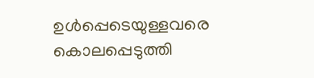ഉൾപ്പെടെയുള്ളവരെ കൊലപ്പെടുത്തി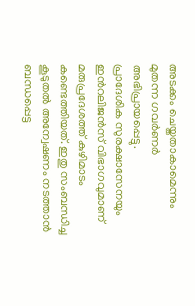അടക്കം ചെയ്തതാകാമെന്നും മുതന്ന ഗവർണർ അഭിപ്രായപ്പെട്ടു.
പ്രാദേശിക സുരക്ഷാസേനയും ഇൻറലിജൻസ് വിഭാഗവുമാണ് മരുപ്രദേശത്ത് കുഴിമാടം കണ്ടെത്തിയത്. ഇതു സംബന്ധിച്ച കൂടുതൽ അന്വേഷണം നടത്താൻ ബന്ധപ്പെട്ട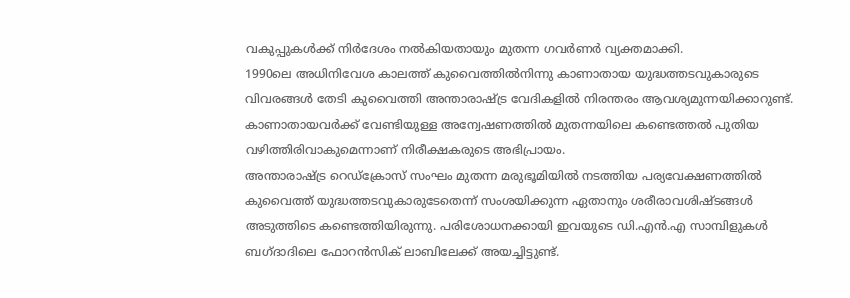വകുപ്പുകൾക്ക് നിർദേശം നൽകിയതായും മുതന്ന ഗവർണർ വ്യക്തമാക്കി.
1990ലെ അധിനിവേശ കാലത്ത് കുവൈത്തിൽനിന്നു കാണാതായ യുദ്ധത്തടവുകാരുടെ വിവരങ്ങൾ തേടി കുവൈത്തി അന്താരാഷ്ട്ര വേദികളിൽ നിരന്തരം ആവശ്യമുന്നയിക്കാറുണ്ട്. കാണാതായവർക്ക് വേണ്ടിയുള്ള അന്വേഷണത്തിൽ മുതന്നയിലെ കണ്ടെത്തൽ പുതിയ വഴിത്തിരിവാകുമെന്നാണ് നിരീക്ഷകരുടെ അഭിപ്രായം.
അന്താരാഷ്ട്ര റെഡ്ക്രോസ് സംഘം മുതന്ന മരുഭൂമിയിൽ നടത്തിയ പര്യവേക്ഷണത്തിൽ കുവൈത്ത് യുദ്ധത്തടവുകാരുടേതെന്ന് സംശയിക്കുന്ന ഏതാനും ശരീരാവശിഷ്ടങ്ങൾ അടുത്തിടെ കണ്ടെത്തിയിരുന്നു. പരിശോധനക്കായി ഇവയുടെ ഡി.എൻ.എ സാമ്പിളുകൾ ബഗ്ദാദിലെ ഫോറൻസിക് ലാബിലേക്ക് അയച്ചിട്ടുണ്ട്.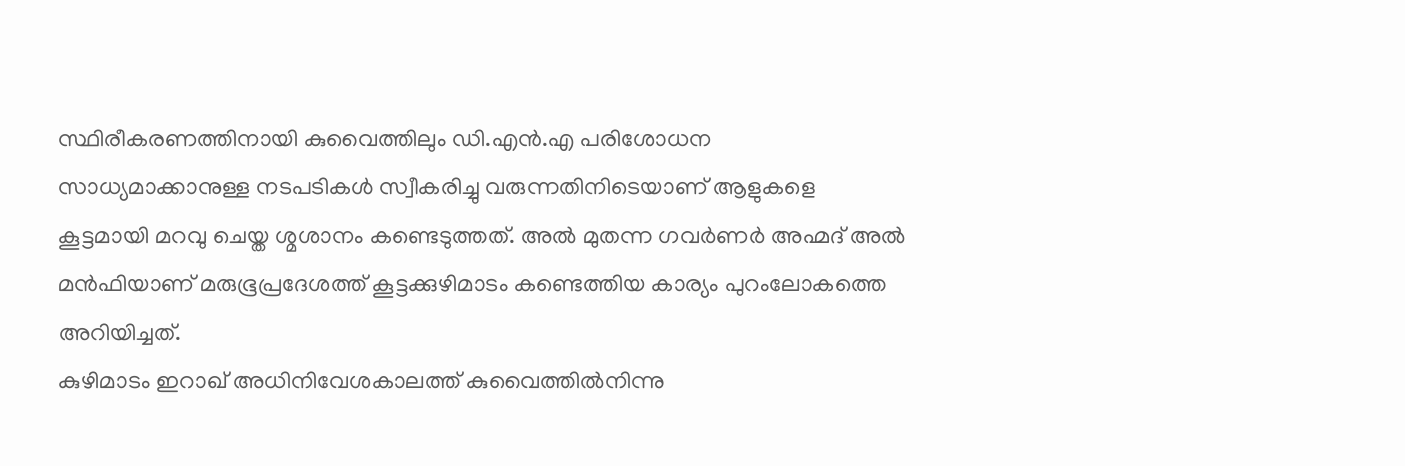സ്ഥിരീകരണത്തിനായി കുവൈത്തിലും ഡി.എൻ.എ പരിശോധന സാധ്യമാക്കാനുള്ള നടപടികൾ സ്വീകരിച്ചു വരുന്നതിനിടെയാണ് ആളുകളെ കൂട്ടമായി മറവു ചെയ്ത ശ്മശാനം കണ്ടെടുത്തത്. അൽ മുതന്ന ഗവർണർ അഹ്മദ് അൽ മൻഫിയാണ് മരുഭൂപ്രദേശത്ത് കൂട്ടക്കുഴിമാടം കണ്ടെത്തിയ കാര്യം പുറംലോകത്തെ അറിയിച്ചത്.
കുഴിമാടം ഇറാഖ് അധിനിവേശകാലത്ത് കുവൈത്തിൽനിന്നു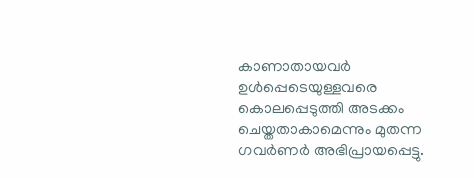കാണാതായവർ ഉൾപ്പെടെയുള്ളവരെ കൊലപ്പെടുത്തി അടക്കം ചെയ്തതാകാമെന്നും മുതന്ന ഗവർണർ അഭിപ്രായപ്പെട്ടു.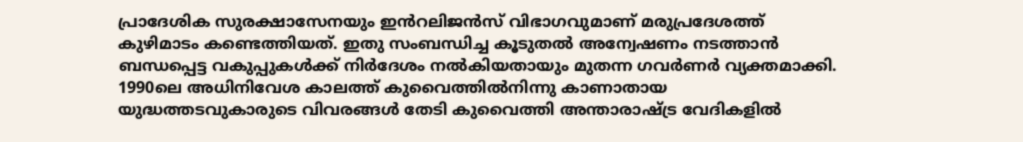പ്രാദേശിക സുരക്ഷാസേനയും ഇൻറലിജൻസ് വിഭാഗവുമാണ് മരുപ്രദേശത്ത് കുഴിമാടം കണ്ടെത്തിയത്. ഇതു സംബന്ധിച്ച കൂടുതൽ അന്വേഷണം നടത്താൻ ബന്ധപ്പെട്ട വകുപ്പുകൾക്ക് നിർദേശം നൽകിയതായും മുതന്ന ഗവർണർ വ്യക്തമാക്കി.
1990ലെ അധിനിവേശ കാലത്ത് കുവൈത്തിൽനിന്നു കാണാതായ യുദ്ധത്തടവുകാരുടെ വിവരങ്ങൾ തേടി കുവൈത്തി അന്താരാഷ്ട്ര വേദികളിൽ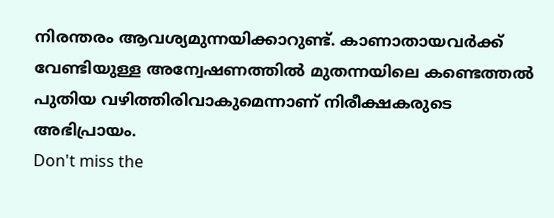നിരന്തരം ആവശ്യമുന്നയിക്കാറുണ്ട്. കാണാതായവർക്ക് വേണ്ടിയുള്ള അന്വേഷണത്തിൽ മുതന്നയിലെ കണ്ടെത്തൽ പുതിയ വഴിത്തിരിവാകുമെന്നാണ് നിരീക്ഷകരുടെ അഭിപ്രായം.
Don't miss the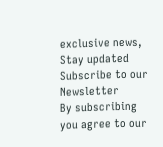exclusive news, Stay updated
Subscribe to our Newsletter
By subscribing you agree to our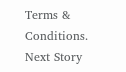Terms & Conditions.
Next Story